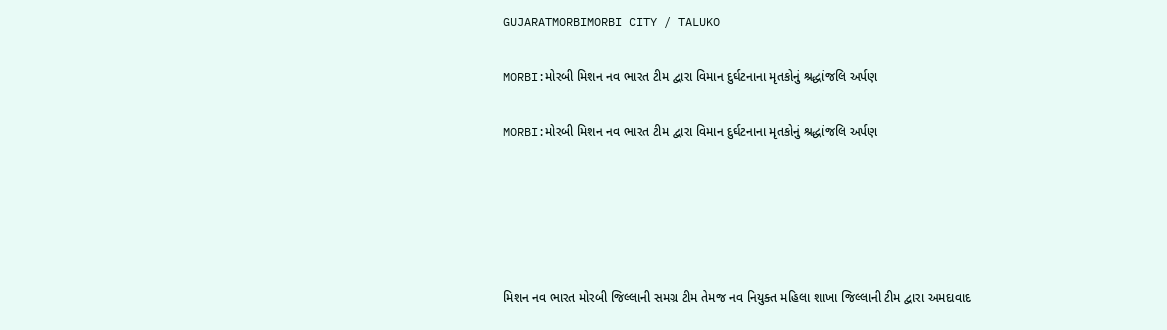GUJARATMORBIMORBI CITY / TALUKO

MORBI:મોરબી મિશન નવ ભારત ટીમ‌‌ દ્વારા વિમાન દુર્ઘટનાના મૃતકોનું શ્રદ્ધાંજલિ અર્પણ

MORBI:મોરબી મિશન નવ ભારત ટીમ‌‌ દ્વારા વિમાન દુર્ઘટનાના મૃતકોનું શ્રદ્ધાંજલિ અર્પણ





મિશન નવ ભારત મોરબી જિલ્લાની સમગ્ર ટીમ તેમજ નવ નિયુક્ત મહિલા શાખા જિલ્લાની ટીમ દ્વારા અમદાવાદ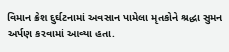વિમાન ક્રેશ દુર્ઘટનામાં અવસાન પામેલા મૃતકોને શ્રદ્ધા સુમન અર્પણ કરવામાં આવ્યા હતા.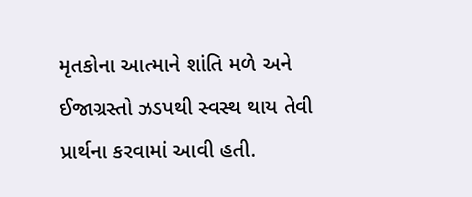મૃતકોના આત્માને શાંતિ મળે અને ઈજાગ્રસ્તો ઝડપથી સ્વસ્થ થાય તેવી પ્રાર્થના કરવામાં આવી હતી.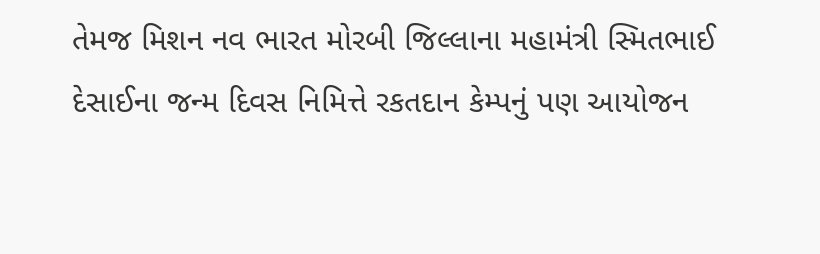તેમજ મિશન નવ ભારત મોરબી જિલ્લાના મહામંત્રી સ્મિતભાઈ દેસાઈના જન્મ દિવસ નિમિત્તે રકતદાન કેમ્પનું પણ આયોજન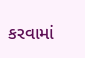કરવામાં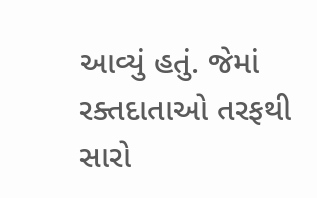આવ્યું હતું. જેમાં રક્તદાતાઓ તરફથી સારો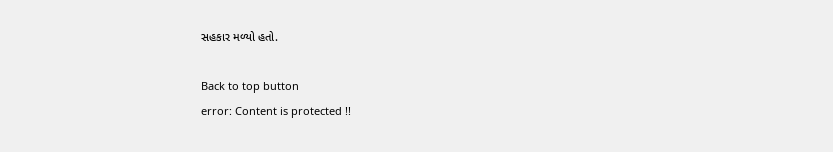સહકાર મળ્યો હતો.

Back to top button
error: Content is protected !!